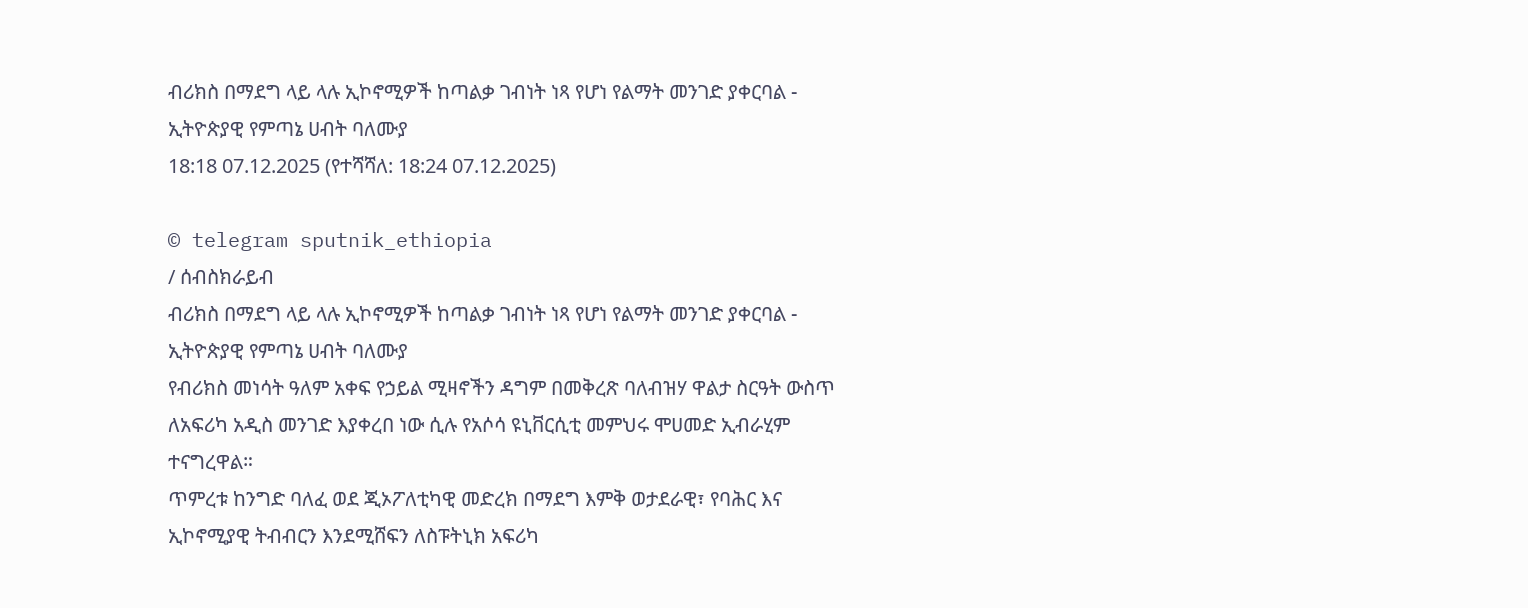ብሪክስ በማደግ ላይ ላሉ ኢኮኖሚዎች ከጣልቃ ገብነት ነጻ የሆነ የልማት መንገድ ያቀርባል - ኢትዮጵያዊ የምጣኔ ሀብት ባለሙያ
18:18 07.12.2025 (የተሻሻለ: 18:24 07.12.2025)

© telegram sputnik_ethiopia
/ ሰብስክራይብ
ብሪክስ በማደግ ላይ ላሉ ኢኮኖሚዎች ከጣልቃ ገብነት ነጻ የሆነ የልማት መንገድ ያቀርባል - ኢትዮጵያዊ የምጣኔ ሀብት ባለሙያ
የብሪክስ መነሳት ዓለም አቀፍ የኃይል ሚዛኖችን ዳግም በመቅረጽ ባለብዝሃ ዋልታ ስርዓት ውስጥ ለአፍሪካ አዲስ መንገድ እያቀረበ ነው ሲሉ የአሶሳ ዩኒቨርሲቲ መምህሩ ሞሀመድ ኢብራሂም ተናግረዋል።
ጥምረቱ ከንግድ ባለፈ ወደ ጂኦፖለቲካዊ መድረክ በማደግ እምቅ ወታደራዊ፣ የባሕር እና ኢኮኖሚያዊ ትብብርን እንደሚሸፍን ለስፑትኒክ አፍሪካ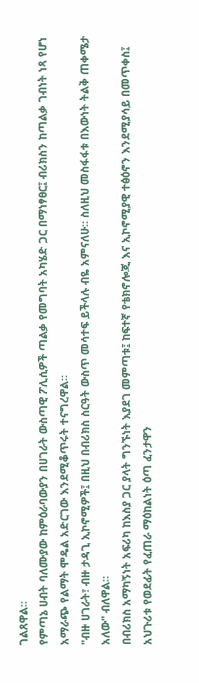ገልጸዋል።
የምጣኔ ሀብት ባለሙያው ከምዕራባውያን በሀገራት ውስጣዊ ፖሊሲዎች ጣልቃ የመግባት አካሄድ ጋር በማነፃፀር፤ ብሪክስን ከጣልቃ ገብነት ነጻ የሆነ አማራጭ የልማት ሞዴል አድርገው እንደሚቆጥሩት ተናግረዋል።
"ብዙ ሀገራት፣ ብዙ ታዳጊ ኢኮኖሚዎች፤ በዚህ በብሪክስ ስርዓት ውስጥ መሳተፍ ይችላሉ ብዬ አምናለሁ። ስለዚህ መስፋፋቱ በእውነት ትልቅ ጠቀሜታ አለው" ብለዋል።
በብሪክስ አማካኝነት አፍሪካ ከእስያ ጋር ያላት ግንኙነት እያደገ መምጣቱ፤ ከፍተኛ የቴክኖሎጂ እና ኢኮኖሚያዊ ተፅዕኖን እንደሚያሳይ በመጥቀስ፤ አህጉሪቱ የወደፊት የፈጠራ ማዕከልነት ዕጣ ፈንታዋን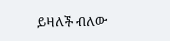ይዛለች ብለው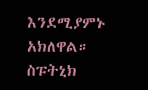እንደሚያምኑ አክለዋል።
ስፑትኒክ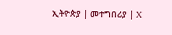ኢትዮጵያ | መተግበሪያ | X